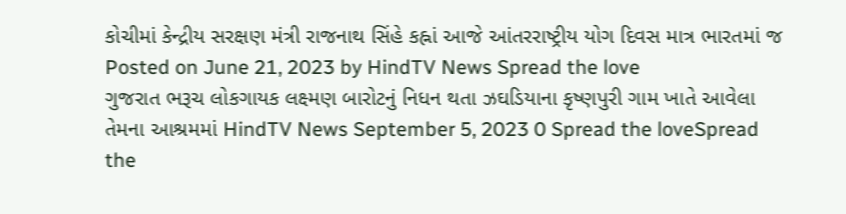કોચીમાં કેન્દ્રીય સરક્ષણ મંત્રી રાજનાથ સિંહે કહ્નાં આજે આંતરરાષ્ટ્રીય યોગ દિવસ માત્ર ભારતમાં જ Posted on June 21, 2023 by HindTV News Spread the love
ગુજરાત ભરૂચ લોકગાયક લક્ષ્મણ બારોટનું નિધન થતા ઝઘડિયાના કૃષ્ણપુરી ગામ ખાતે આવેલા તેમના આશ્રમમાં HindTV News September 5, 2023 0 Spread the loveSpread the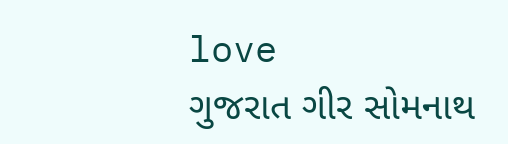love
ગુજરાત ગીર સોમનાથ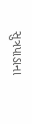સુત્રપાડાના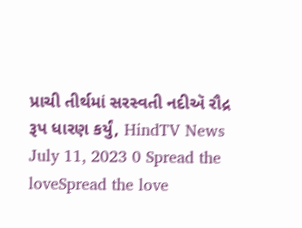પ્રાચી તીર્થમાં સરસ્વતી નદીઍ રૌદ્ર રૂપ ધારણ કર્યું, HindTV News July 11, 2023 0 Spread the loveSpread the love